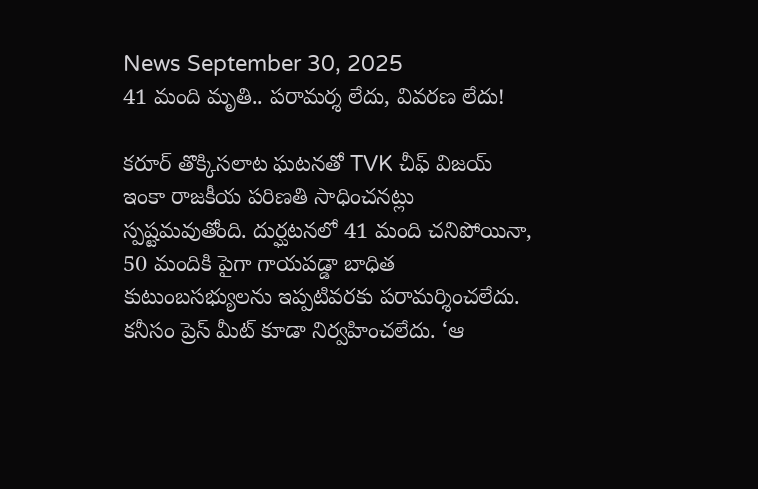News September 30, 2025
41 మంది మృతి.. పరామర్శ లేదు, వివరణ లేదు!

కరూర్ తొక్కిసలాట ఘటనతో TVK చీఫ్ విజయ్ ఇంకా రాజకీయ పరిణతి సాధించనట్లు స్పష్టమవుతోంది. దుర్ఘటనలో 41 మంది చనిపోయినా, 50 మందికి పైగా గాయపడ్డా బాధిత కుటుంబసభ్యులను ఇప్పటివరకు పరామర్శించలేదు. కనీసం ప్రెస్ మీట్ కూడా నిర్వహించలేదు. ‘ఆ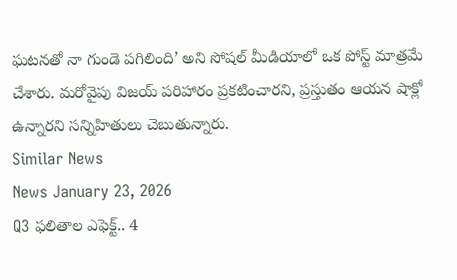ఘటనతో నా గుండె పగిలింది’ అని సోషల్ మీడియాలో ఒక పోస్ట్ మాత్రమే చేశారు. మరోవైపు విజయ్ పరిహారం ప్రకటించారని, ప్రస్తుతం ఆయన షాక్లో ఉన్నారని సన్నిహితులు చెబుతున్నారు.
Similar News
News January 23, 2026
Q3 ఫలితాల ఎఫెక్ట్.. 4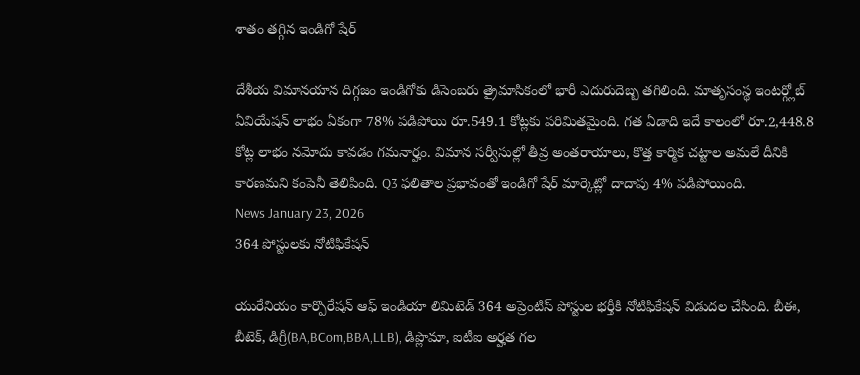శాతం తగ్గిన ఇండిగో షేర్

దేశీయ విమానయాన దిగ్గజం ఇండిగోకు డిసెంబరు త్రైమాసికంలో భారీ ఎదురుదెబ్బ తగిలింది. మాతృసంస్థ ఇంటర్గ్లోబ్ ఏవియేషన్ లాభం ఏకంగా 78% పడిపోయి రూ.549.1 కోట్లకు పరిమితమైంది. గత ఏడాది ఇదే కాలంలో రూ.2,448.8 కోట్ల లాభం నమోదు కావడం గమనార్హం. విమాన సర్వీసుల్లో తీవ్ర అంతరాయాలు, కొత్త కార్మిక చట్టాల అమలే దీనికి కారణమని కంపెనీ తెలిపింది. Q3 ఫలితాల ప్రభావంతో ఇండిగో షేర్ మార్కెట్లో దాదాపు 4% పడిపోయింది.
News January 23, 2026
364 పోస్టులకు నోటిఫికేషన్

యురేనియం కార్పొరేషన్ ఆఫ్ ఇండియా లిమిటెడ్ 364 అప్రెంటిస్ పోస్టుల భర్తీకి నోటిఫికేషన్ విడుదల చేసింది. బీఈ, బీటెక్, డిగ్రీ(BA,BCom,BBA,LLB), డిప్లొమా, ఐటీఐ అర్హత గల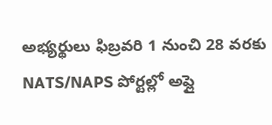అభ్యర్థులు ఫిబ్రవరి 1 నుంచి 28 వరకు NATS/NAPS పోర్టల్లో అప్లై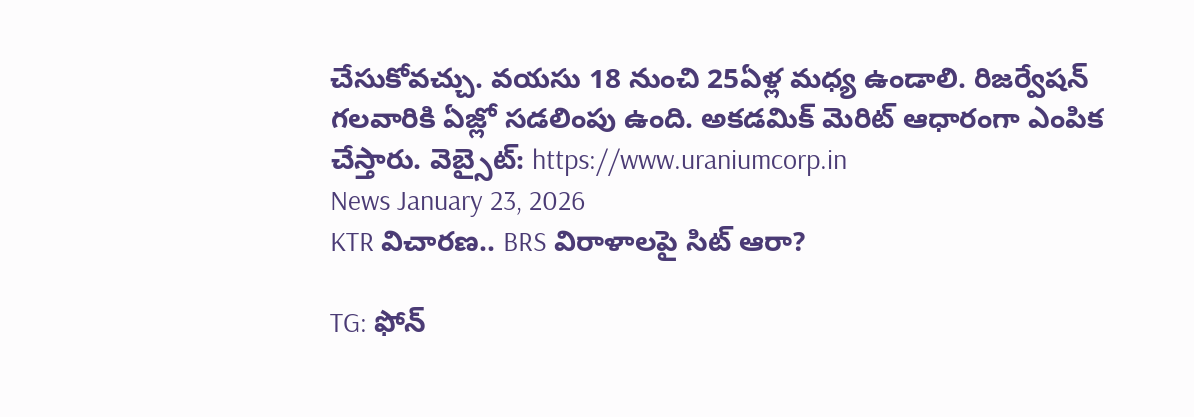చేసుకోవచ్చు. వయసు 18 నుంచి 25ఏళ్ల మధ్య ఉండాలి. రిజర్వేషన్ గలవారికి ఏజ్లో సడలింపు ఉంది. అకడమిక్ మెరిట్ ఆధారంగా ఎంపిక చేస్తారు. వెబ్సైట్: https://www.uraniumcorp.in
News January 23, 2026
KTR విచారణ.. BRS విరాళాలపై సిట్ ఆరా?

TG: ఫోన్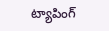ట్యాపింగ్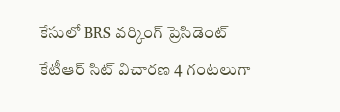కేసులో BRS వర్కింగ్ ప్రెసిడెంట్ కేటీఆర్ సిట్ విచారణ 4 గంటలుగా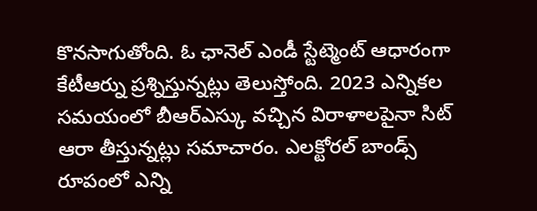కొనసాగుతోంది. ఓ ఛానెల్ ఎండీ స్టేట్మెంట్ ఆధారంగా కేటీఆర్ను ప్రశ్నిస్తున్నట్లు తెలుస్తోంది. 2023 ఎన్నికల సమయంలో బీఆర్ఎస్కు వచ్చిన విరాళాలపైనా సిట్ ఆరా తీస్తున్నట్లు సమాచారం. ఎలక్టోరల్ బాండ్స్ రూపంలో ఎన్ని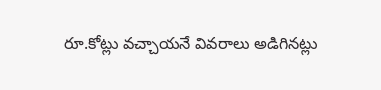రూ.కోట్లు వచ్చాయనే వివరాలు అడిగినట్లు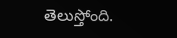తెలుస్తోంది.